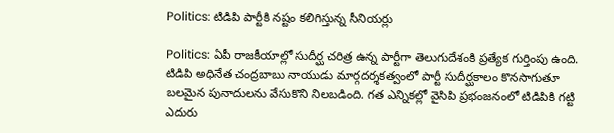Politics: టిడిపి పార్టీకి నష్టం కలిగిస్తున్న సీనియర్లు

Politics: ఏపీ రాజకీయాల్లో సుదీర్ఘ చరిత్ర ఉన్న పార్టీగా తెలుగుదేశంకి ప్రత్యేక గుర్తింపు ఉంది. టిడిపి అధినేత చంద్రబాబు నాయుడు మార్గదర్శకత్వంలో పార్టీ సుదీర్ఘకాలం కొనసాగుతూ బలమైన పునాదులను వేసుకొని నిలబడింది. గత ఎన్నికల్లో వైసిపి ప్రభంజనంలో టిడిపికి గట్టి ఎదురు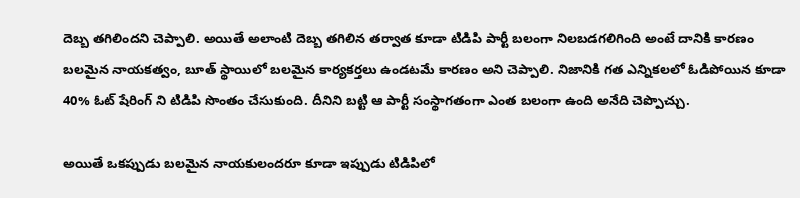దెబ్బ తగిలిందని చెప్పాలి. అయితే అలాంటి దెబ్బ తగిలిన తర్వాత కూడా టిడిపి పార్టీ బలంగా నిలబడగలిగింది అంటే దానికి కారణం బలమైన నాయకత్వం, బూత్ స్థాయిలో బలమైన కార్యకర్తలు ఉండటమే కారణం అని చెప్పాలి. నిజానికి గత ఎన్నికలలో ఓడిపోయిన కూడా 40% ఓట్ షేరింగ్ ని టిడిపి సొంతం చేసుకుంది. దీనిని బట్టి ఆ పార్టీ సంస్థాగతంగా ఎంత బలంగా ఉంది అనేది చెప్పొచ్చు.

అయితే ఒకప్పుడు బలమైన నాయకులందరూ కూడా ఇప్పుడు టిడిపిలో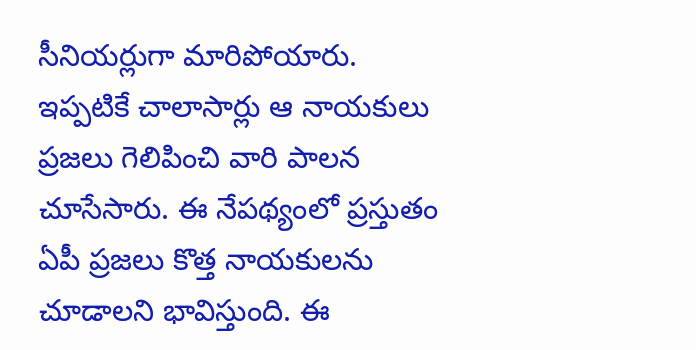సీనియర్లుగా మారిపోయారు. ఇప్పటికే చాలాసార్లు ఆ నాయకులు ప్రజలు గెలిపించి వారి పాలన చూసేసారు. ఈ నేపథ్యంలో ప్రస్తుతం ఏపీ ప్రజలు కొత్త నాయకులను చూడాలని భావిస్తుంది. ఈ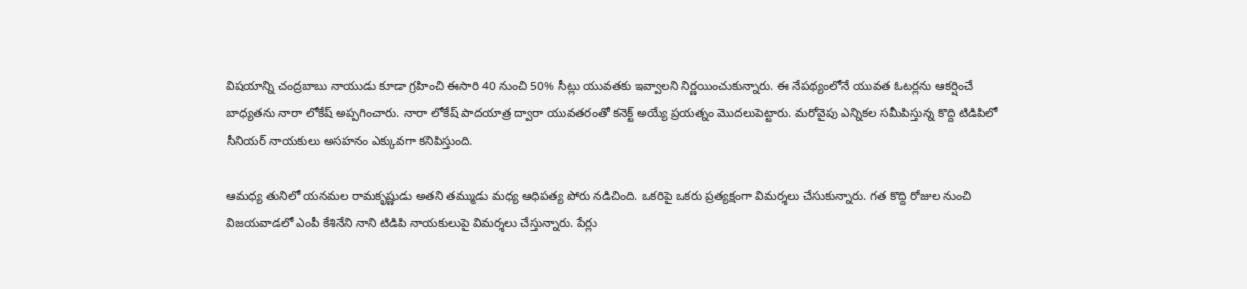విషయాన్ని చంద్రబాబు నాయుడు కూడా గ్రహించి ఈసారి 40 నుంచి 50% సీట్లు యువతకు ఇవ్వాలని నిర్ణయించుకున్నారు. ఈ నేపథ్యంలోనే యువత ఓటర్లను ఆకర్షించే బాధ్యతను నారా లోకేష్ అప్పగించారు. నారా లోకేష్ పాదయాత్ర ద్వారా యువతరంతో కనెక్ట్ అయ్యే ప్రయత్నం మొదలుపెట్టారు. మరోవైపు ఎన్నికల సమీపిస్తున్న కొద్ది టిడిపిలో సీనియర్ నాయకులు అసహనం ఎక్కువగా కనిపిస్తుంది.

ఆమధ్య తునిలో యనమల రామకృష్ణుడు అతని తమ్ముడు మధ్య ఆధిపత్య పోరు నడిచింది. ఒకరిపై ఒకరు ప్రత్యక్షంగా విమర్శలు చేసుకున్నారు. గత కొద్ది రోజుల నుంచి విజయవాడలో ఎంపీ కేశినేని నాని టిడిపి నాయకులుపై విమర్శలు చేస్తున్నారు. పేర్లు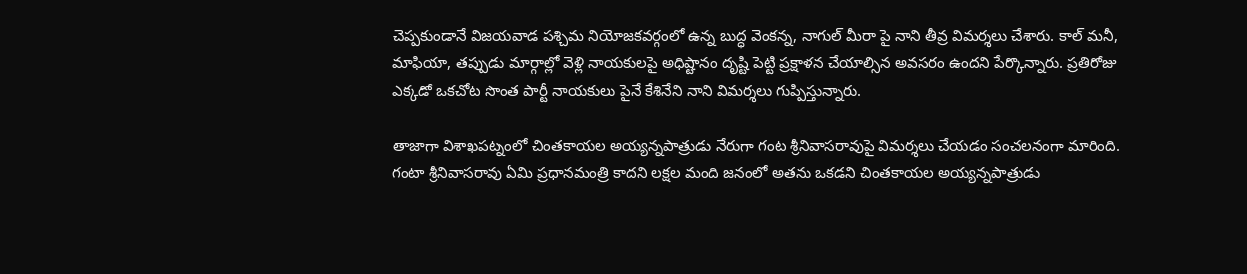చెప్పకుండానే విజయవాడ పశ్చిమ నియోజకవర్గంలో ఉన్న బుద్ధ వెంకన్న, నాగుల్ మీరా పై నాని తీవ్ర విమర్శలు చేశారు. కాల్ మనీ, మాఫియా, తప్పుడు మార్గాల్లో వెళ్లి నాయకులపై అధిష్టానం దృష్టి పెట్టి ప్రక్షాళన చేయాల్సిన అవసరం ఉందని పేర్కొన్నారు. ప్రతిరోజు ఎక్కడో ఒకచోట సొంత పార్టీ నాయకులు పైనే కేశినేని నాని విమర్శలు గుప్పిస్తున్నారు.

తాజాగా విశాఖపట్నంలో చింతకాయల అయ్యన్నపాత్రుడు నేరుగా గంట శ్రీనివాసరావుపై విమర్శలు చేయడం సంచలనంగా మారింది. గంటా శ్రీనివాసరావు ఏమి ప్రధానమంత్రి కాదని లక్షల మంది జనంలో అతను ఒకడని చింతకాయల అయ్యన్నపాత్రుడు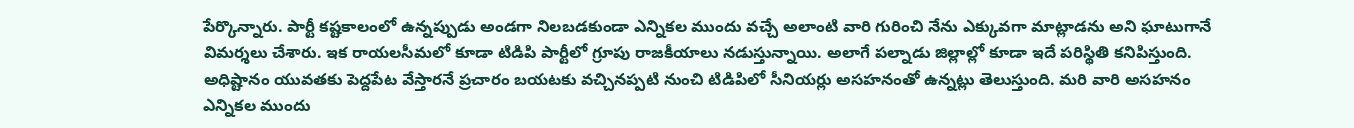పేర్కొన్నారు. పార్టీ కష్టకాలంలో ఉన్నప్పుడు అండగా నిలబడకుండా ఎన్నికల ముందు వచ్చే అలాంటి వారి గురించి నేను ఎక్కువగా మాట్లాడను అని ఘాటుగానే విమర్శలు చేశారు. ఇక రాయలసీమలో కూడా టిడిపి పార్టీలో గ్రూపు రాజకీయాలు నడుస్తున్నాయి. అలాగే పల్నాడు జిల్లాల్లో కూడా ఇదే పరిస్థితి కనిపిస్తుంది. అధిష్టానం యువతకు పెద్దపేట వేస్తారనే ప్రచారం బయటకు వచ్చినప్పటి నుంచి టిడిపిలో సీనియర్లు అసహనంతో ఉన్నట్లు తెలుస్తుంది. మరి వారి అసహనం ఎన్నికల ముందు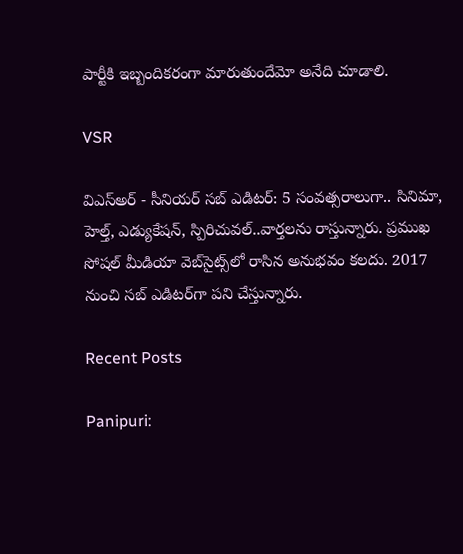పార్టీకి ఇబ్బందికరంగా మారుతుందేమో అనేది చూడాలి.

VSR

విఎస్అర్ - సీనియర్ సబ్ ఎడిటర్: 5 సంవత్సరాలుగా.. సినిమా, హెల్త్, ఎడ్యుకేషన్, స్పిరిచువల్..వార్తలను రాస్తున్నారు. ప్రముఖ సోషల్ మీడియా వెబ్‌సైట్స్‌లో రాసిన అనుభవం కలదు. 2017 నుంచి సబ్ ఎడిటర్‌గా పని చేస్తున్నారు.

Recent Posts

Panipuri: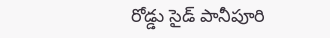రోడ్డు సైడ్ పానీపూరి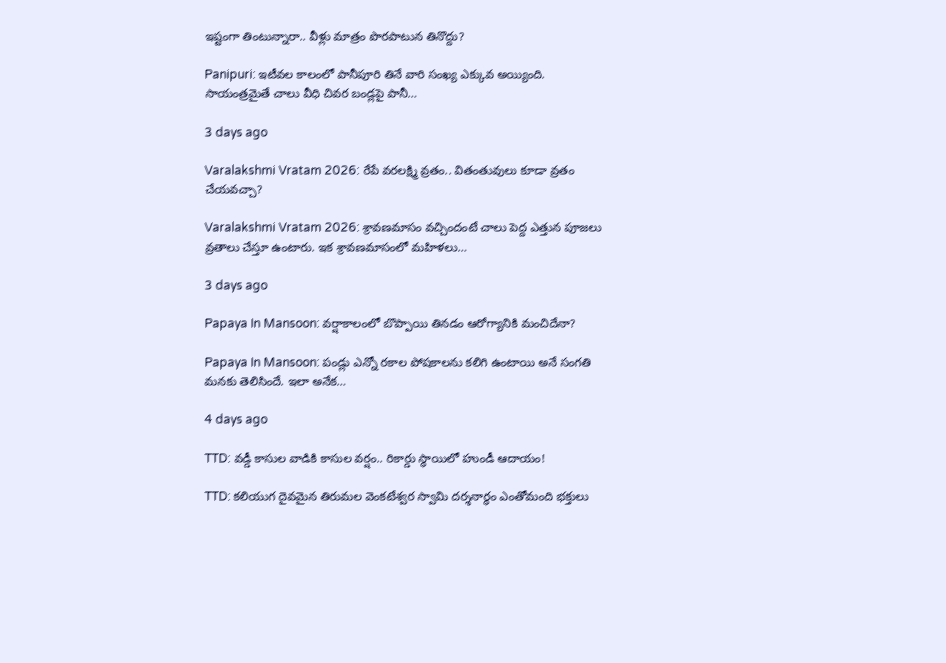ఇష్టంగా తింటున్నారా.. వీళ్లు మాత్రం పొరపాటున తినొద్దు?

Panipuri: ఇటీవల కాలంలో పానీపూరి తినే వారి సంఖ్య ఎక్కువ అయ్యింది. సాయంత్రమైతే చాలు వీధి చివర బండ్లపై పానీ…

3 days ago

Varalakshmi Vratam 2026: రేపే వరలక్ష్మి వ్రతం.. వితంతువులు కూడా వ్రతం చేయవచ్చా?

Varalakshmi Vratam 2026: శ్రావణమాసం వచ్చిందంటే చాలు పెద్ద ఎత్తున పూజలు వ్రతాలు చేస్తూ ఉంటారు. ఇక శ్రావణమాసంలో మహిళలు…

3 days ago

Papaya In Mansoon: వర్షాకాలంలో బొప్పాయి తినడం ఆరోగ్యానికి మంచిదేనా?

Papaya In Mansoon: పండ్లు ఎన్నో రకాల పోషకాలను కలిగి ఉంటాయి అనే సంగతి మనకు తెలిసిందే. ఇలా అనేక…

4 days ago

TTD: వడ్డీ కాసుల వాడికి కాసుల వర్షం.. రికార్డు స్థాయిలో హుండీ ఆదాయం!

TTD: కలియుగ దైవమైన తిరుమల వెంకటేశ్వర స్వామి దర్శనార్థం ఎంతోమంది భక్తులు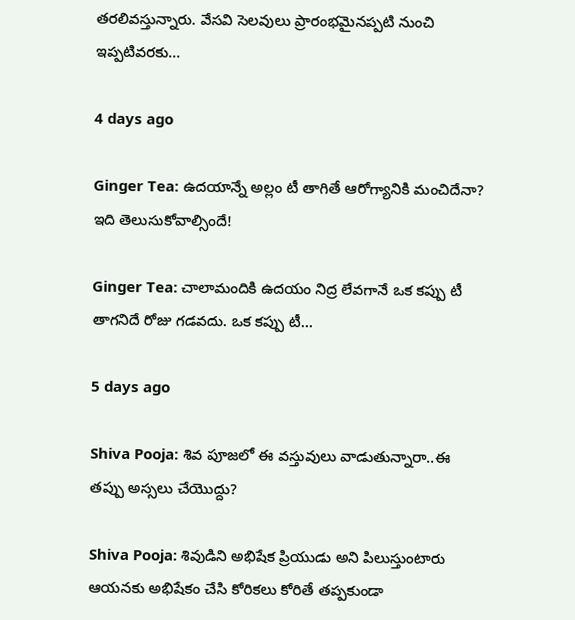తరలివస్తున్నారు. వేసవి సెలవులు ప్రారంభమైనప్పటి నుంచి ఇప్పటివరకు…

4 days ago

Ginger Tea: ఉదయాన్నే అల్లం టీ తాగితే ఆరోగ్యానికి మంచిదేనా? ఇది తెలుసుకోవాల్సిందే!

Ginger Tea: చాలామందికి ఉదయం నిద్ర లేవగానే ఒక కప్పు టీ తాగనిదే రోజు గడవదు. ఒక కప్పు టీ…

5 days ago

Shiva Pooja: శివ పూజలో ఈ వస్తువులు వాడుతున్నారా..ఈ తప్పు అస్సలు చేయొద్దు?

Shiva Pooja: శివుడిని అభిషేక ప్రియుడు అని పిలుస్తుంటారు ఆయనకు అభిషేకం చేసి కోరికలు కోరితే తప్పకుండా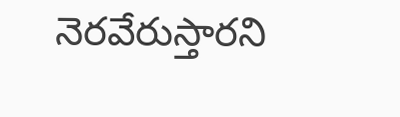నెరవేరుస్తారని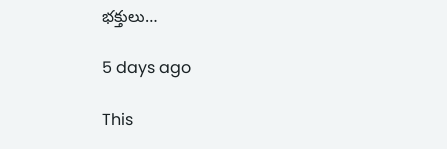భక్తులు…

5 days ago

This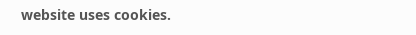website uses cookies.